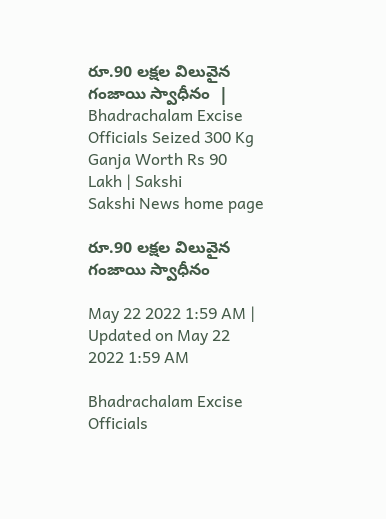రూ.90 లక్షల విలువైన గంజాయి స్వాధీనం  | Bhadrachalam Excise Officials Seized 300 Kg Ganja Worth Rs 90 Lakh | Sakshi
Sakshi News home page

రూ.90 లక్షల విలువైన గంజాయి స్వాధీనం

May 22 2022 1:59 AM | Updated on May 22 2022 1:59 AM

Bhadrachalam Excise Officials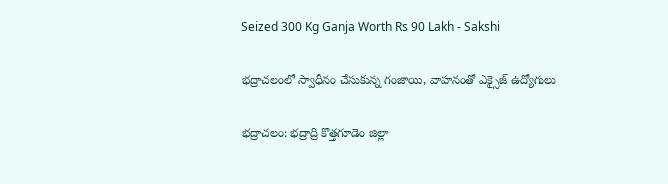Seized 300 Kg Ganja Worth Rs 90 Lakh - Sakshi

భద్రాచలంలో స్వాధీనం చేసుకున్న గంజాయి, వాహనంతో ఎక్సైజ్‌ ఉద్యోగులు

భద్రాచలం: భద్రాద్రి కొత్తగూడెం జిల్లా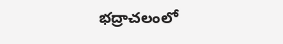భద్రాచలంలో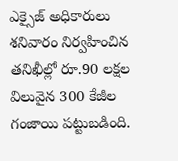ఎక్సైజ్‌ అధికారులు శనివారం నిర్వహించిన తనిఖీల్లో రూ.90 లక్షల విలువైన 300 కేజీల గంజాయి పట్టుబడింది.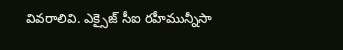వివరాలివి. ఎక్సైజ్‌ సీఐ రహీమున్నీసా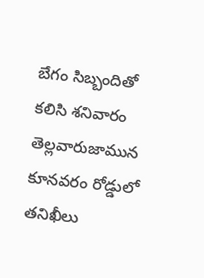బేగం సిబ్బందితో కలిసి శనివారం తెల్లవారుజామున కూనవరం రోడ్డులో తనిఖీలు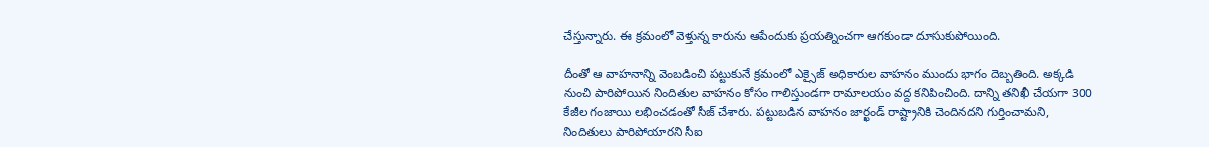చేస్తున్నారు. ఈ క్రమంలో వెళ్తున్న కారును ఆపేందుకు ప్రయత్నించగా ఆగకుండా దూసుకుపోయింది.

దీంతో ఆ వాహనాన్ని వెంబడించి పట్టుకునే క్రమంలో ఎక్సైజ్‌ అధికారుల వాహనం ముందు భాగం దెబ్బతింది. అక్కడి నుంచి పారిపోయిన నిందితుల వాహనం కోసం గాలిస్తుండగా రామాలయం వద్ద కనిపించింది. దాన్ని తనిఖీ చేయగా 300 కేజీల గంజాయి లభించడంతో సీజ్‌ చేశారు. పట్టుబడిన వాహనం జార్ఖండ్‌ రాష్ట్రానికి చెందినదని గుర్తించామని, నిందితులు పారిపోయారని సీఐ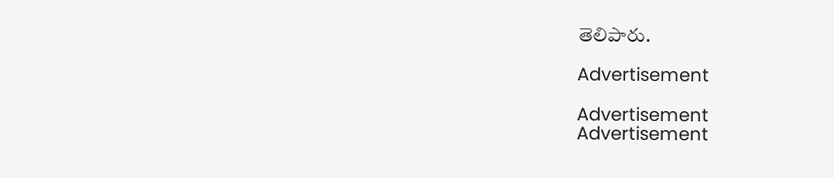తెలిపారు.

Advertisement

Advertisement
Advertisement